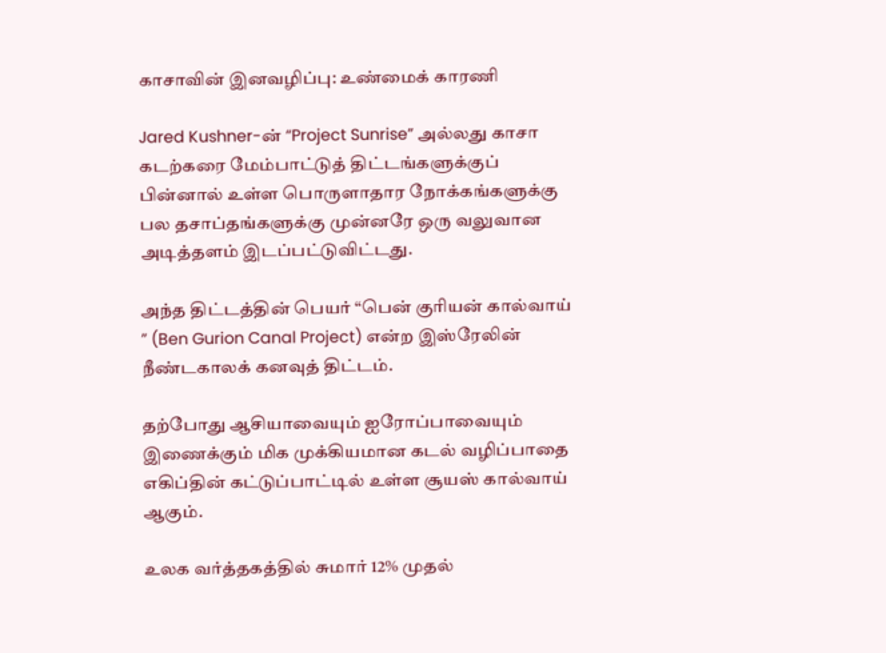காசாவின் இனவழிப்பு: உண்மைக் காரணி

Jared Kushner-ன் “Project Sunrise” அல்லது காசா கடற்கரை மேம்பாட்டுத் திட்டங்களுக்குப் பின்னால் உள்ள பொருளாதார நோக்கங்களுக்கு பல தசாப்தங்களுக்கு முன்னரே ஒரு வலுவான அடித்தளம் இடப்பட்டுவிட்டது.

அந்த திட்டத்தின் பெயர் “பென் குரியன் கால்வாய் ” (Ben Gurion Canal Project) என்ற இஸ்ரேலின் நீண்டகாலக் கனவுத் திட்டம்.

தற்போது ஆசியாவையும் ஐரோப்பாவையும் இணைக்கும் மிக முக்கியமான கடல் வழிப்பாதை எகிப்தின் கட்டுப்பாட்டில் உள்ள சூயஸ் கால்வாய் ஆகும்.

உலக வர்த்தகத்தில் சுமார் 12% முதல்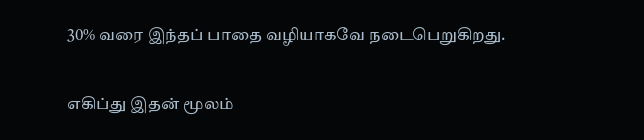30% வரை இந்தப் பாதை வழியாகவே நடைபெறுகிறது.

எகிப்து இதன் மூலம்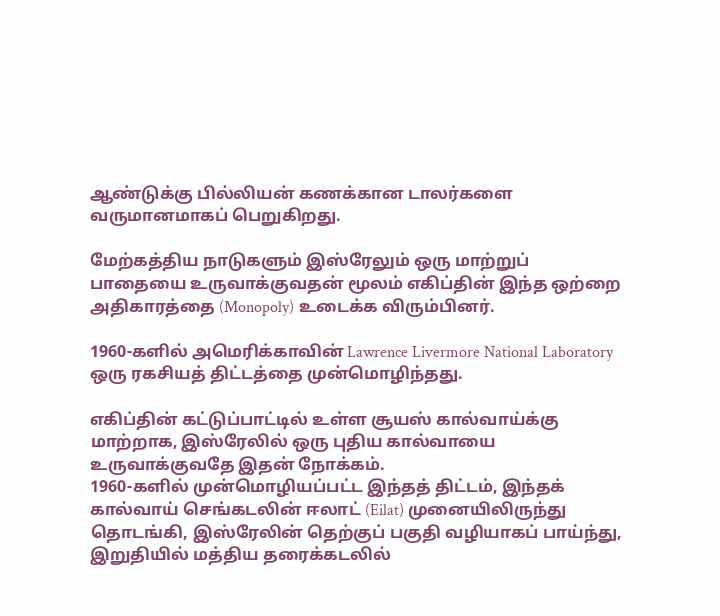ஆண்டுக்கு பில்லியன் கணக்கான டாலர்களை வருமானமாகப் பெறுகிறது.

மேற்கத்திய நாடுகளும் இஸ்ரேலும் ஒரு மாற்றுப் பாதையை உருவாக்குவதன் மூலம் எகிப்தின் இந்த ஒற்றை அதிகாரத்தை (Monopoly) உடைக்க விரும்பினர்.

1960-களில் அமெரிக்காவின் Lawrence Livermore National Laboratory ஒரு ரகசியத் திட்டத்தை முன்மொழிந்தது.

எகிப்தின் கட்டுப்பாட்டில் உள்ள சூயஸ் கால்வாய்க்கு மாற்றாக, இஸ்ரேலில் ஒரு புதிய கால்வாயை உருவாக்குவதே இதன் நோக்கம்.
1960-களில் முன்மொழியப்பட்ட இந்தத் திட்டம், இந்தக் கால்வாய் செங்கடலின் ஈலாட் (Eilat) முனையிலிருந்து தொடங்கி, இஸ்ரேலின் தெற்குப் பகுதி வழியாகப் பாய்ந்து, இறுதியில் மத்திய தரைக்கடலில்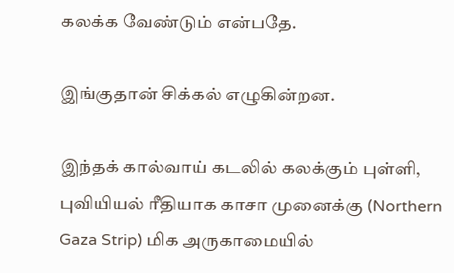கலக்க வேண்டும் என்பதே.

இங்குதான் சிக்கல் எழுகின்றன.

இந்தக் கால்வாய் கடலில் கலக்கும் புள்ளி, புவியியல் ரீதியாக காசா முனைக்கு (Northern Gaza Strip) மிக அருகாமையில்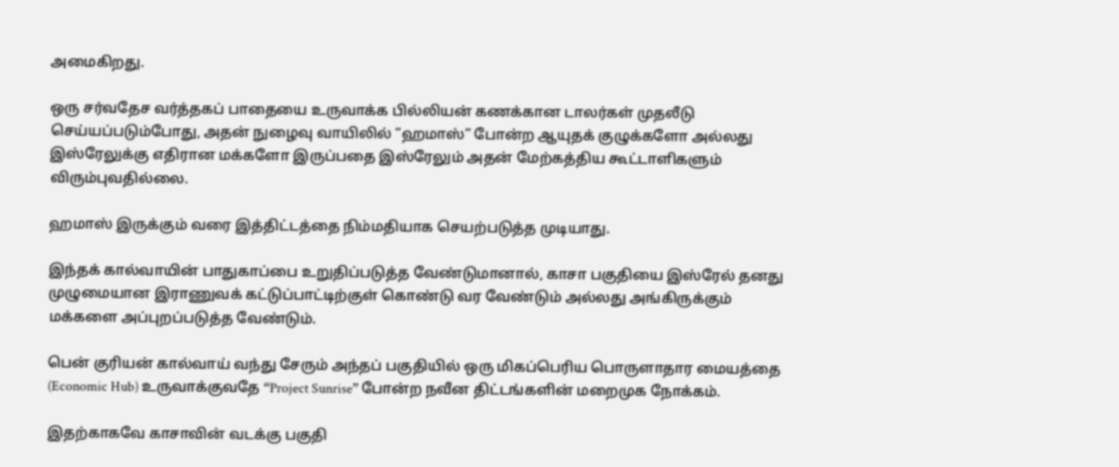அமைகிறது.

ஒரு சர்வதேச வர்த்தகப் பாதையை உருவாக்க பில்லியன் கணக்கான டாலர்கள் முதலீடு செய்யப்படும்போது, அதன் நுழைவு வாயிலில் “ஹமாஸ்” போன்ற ஆயுதக் குழுக்களோ அல்லது இஸ்ரேலுக்கு எதிரான மக்களோ இருப்பதை இஸ்ரேலும் அதன் மேற்கத்திய கூட்டாளிகளும் விரும்புவதில்லை.

ஹமாஸ் இருக்கும் வரை இத்திட்டத்தை நிம்மதியாக செயற்படுத்த முடியாது.

இந்தக் கால்வாயின் பாதுகாப்பை உறுதிப்படுத்த வேண்டுமானால், காசா பகுதியை இஸ்ரேல் தனது முழுமையான இராணுவக் கட்டுப்பாட்டிற்குள் கொண்டு வர வேண்டும் அல்லது அங்கிருக்கும் மக்களை அப்புறப்படுத்த வேண்டும்.

பென் குரியன் கால்வாய் வந்து சேரும் அந்தப் பகுதியில் ஒரு மிகப்பெரிய பொருளாதார மையத்தை (Economic Hub) உருவாக்குவதே “Project Sunrise” போன்ற நவீன திட்டங்களின் மறைமுக நோக்கம்.

இதற்காகவே காசாவின் வடக்கு பகுதி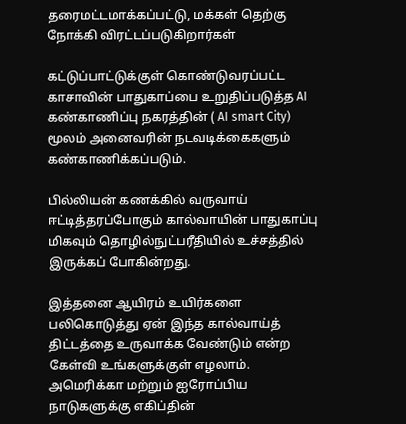தரைமட்டமாக்கப்பட்டு, மக்கள் தெற்கு நோக்கி விரட்டப்படுகிறார்கள்

கட்டுப்பாட்டுக்குள் கொண்டுவரப்பட்ட காசாவின் பாதுகாப்பை உறுதிப்படுத்த AI கண்காணிப்பு நகரத்தின் ( AI smart City) மூலம் அனைவரின் நடவடிக்கைகளும் கண்காணிக்கப்படும்.

பில்லியன் கணக்கில் வருவாய் ஈட்டித்தரப்போகும் கால்வாயின் பாதுகாப்பு மிகவும் தொழில்நுட்பரீதியில் உச்சத்தில் இருக்கப் போகின்றது.

இத்தனை ஆயிரம் உயிர்களை பலிகொடுத்து ஏன் இந்த கால்வாய்த் திட்டத்தை உருவாக்க வேண்டும் என்ற கேள்வி உங்களுக்குள் எழலாம்.
அமெரிக்கா மற்றும் ஐரோப்பிய நாடுகளுக்கு எகிப்தின்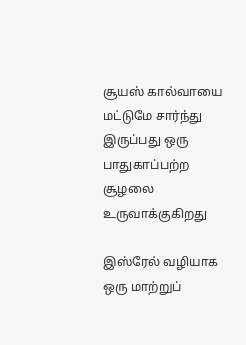சூயஸ் கால்வாயை மட்டுமே சார்ந்து இருப்பது ஒரு பாதுகாப்பற்ற சூழலை உருவாக்குகிறது

இஸ்ரேல் வழியாக ஒரு மாற்றுப்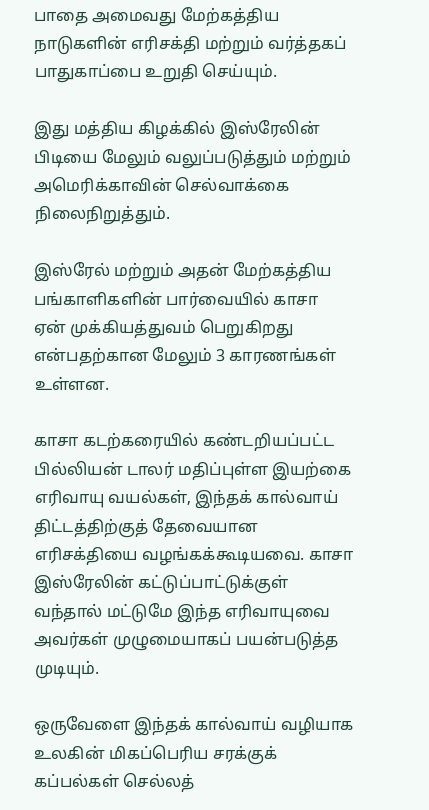பாதை அமைவது மேற்கத்திய நாடுகளின் எரிசக்தி மற்றும் வர்த்தகப் பாதுகாப்பை உறுதி செய்யும்.

இது மத்திய கிழக்கில் இஸ்ரேலின் பிடியை மேலும் வலுப்படுத்தும் மற்றும் அமெரிக்காவின் செல்வாக்கை நிலைநிறுத்தும்.

இஸ்ரேல் மற்றும் அதன் மேற்கத்திய பங்காளிகளின் பார்வையில் காசா ஏன் முக்கியத்துவம் பெறுகிறது என்பதற்கான மேலும் 3 காரணங்கள் உள்ளன.

காசா கடற்கரையில் கண்டறியப்பட்ட பில்லியன் டாலர் மதிப்புள்ள இயற்கை எரிவாயு வயல்கள், இந்தக் கால்வாய் திட்டத்திற்குத் தேவையான எரிசக்தியை வழங்கக்கூடியவை. காசா இஸ்ரேலின் கட்டுப்பாட்டுக்குள் வந்தால் மட்டுமே இந்த எரிவாயுவை அவர்கள் முழுமையாகப் பயன்படுத்த முடியும்.

ஒருவேளை இந்தக் கால்வாய் வழியாக உலகின் மிகப்பெரிய சரக்குக் கப்பல்கள் செல்லத்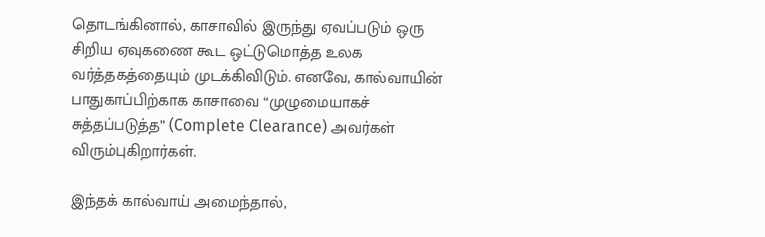தொடங்கினால், காசாவில் இருந்து ஏவப்படும் ஒரு சிறிய ஏவுகணை கூட ஒட்டுமொத்த உலக வர்த்தகத்தையும் முடக்கிவிடும். எனவே, கால்வாயின் பாதுகாப்பிற்காக காசாவை “முழுமையாகச் சுத்தப்படுத்த” (Complete Clearance) அவர்கள் விரும்புகிறார்கள்.

இந்தக் கால்வாய் அமைந்தால்,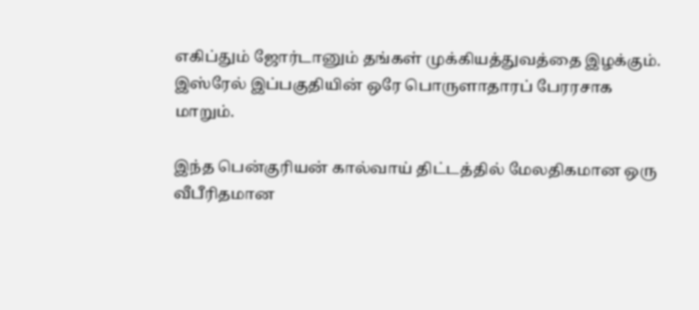எகிப்தும் ஜோர்டானும் தங்கள் முக்கியத்துவத்தை இழக்கும். இஸ்ரேல் இப்பகுதியின் ஒரே பொருளாதாரப் பேரரசாக மாறும்.

இந்த பென்குரியன் கால்வாய் திட்டத்தில் மேலதிகமான ஒரு வீபீரிதமான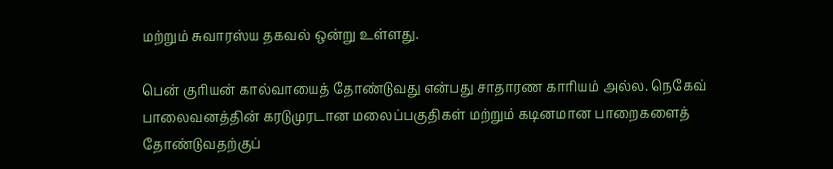மற்றும் சுவாரஸ்ய தகவல் ஒன்று உள்ளது.

பென் குரியன் கால்வாயைத் தோண்டுவது என்பது சாதாரண காரியம் அல்ல. நெகேவ் பாலைவனத்தின் கரடுமுரடான மலைப்பகுதிகள் மற்றும் கடினமான பாறைகளைத் தோண்டுவதற்குப்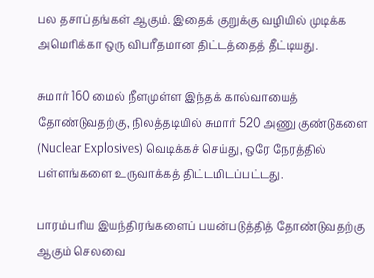பல தசாப்தங்கள் ஆகும். இதைக் குறுக்கு வழியில் முடிக்க அமெரிக்கா ஒரு விபரீதமான திட்டத்தைத் தீட்டியது.

சுமார் 160 மைல் நீளமுள்ள இந்தக் கால்வாயைத் தோண்டுவதற்கு, நிலத்தடியில் சுமார் 520 அணு குண்டுகளை (Nuclear Explosives) வெடிக்கச் செய்து, ஒரே நேரத்தில் பள்ளங்களை உருவாக்கத் திட்டமிடப்பட்டது.

பாரம்பரிய இயந்திரங்களைப் பயன்படுத்தித் தோண்டுவதற்கு ஆகும் செலவை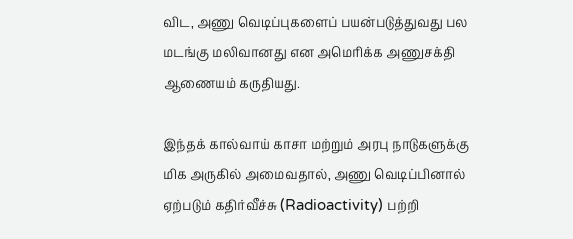விட, அணு வெடிப்புகளைப் பயன்படுத்துவது பல மடங்கு மலிவானது என அமெரிக்க அணுசக்தி ஆணையம் கருதியது.

இந்தக் கால்வாய் காசா மற்றும் அரபு நாடுகளுக்கு மிக அருகில் அமைவதால், அணு வெடிப்பினால் ஏற்படும் கதிர்வீச்சு (Radioactivity) பற்றி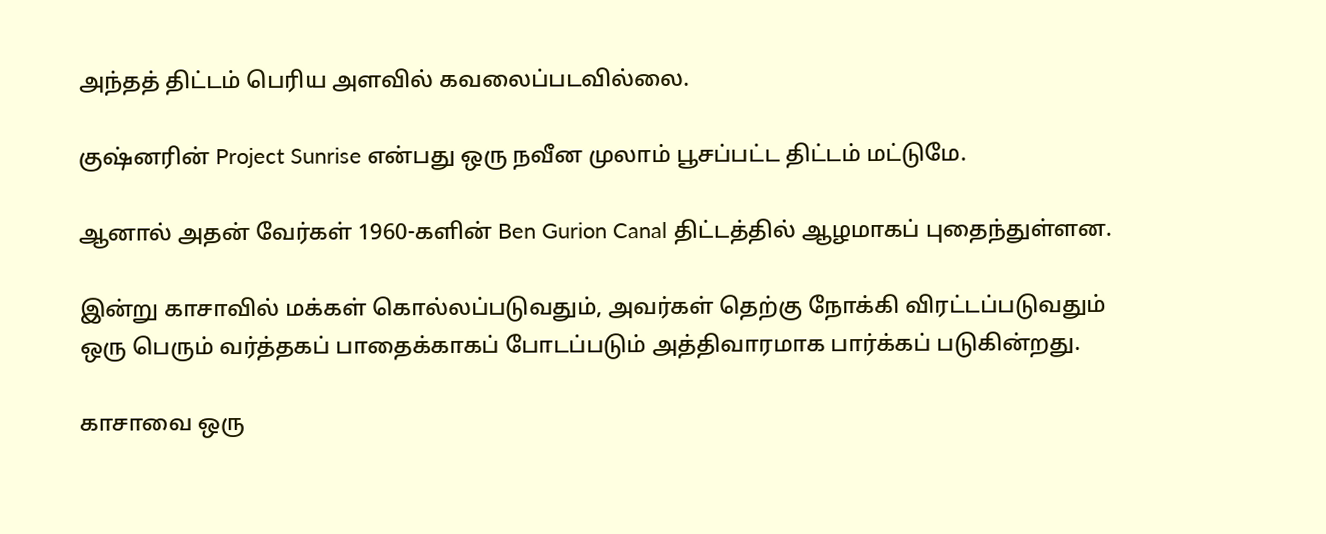அந்தத் திட்டம் பெரிய அளவில் கவலைப்படவில்லை.

குஷ்னரின் Project Sunrise என்பது ஒரு நவீன முலாம் பூசப்பட்ட திட்டம் மட்டுமே.

ஆனால் அதன் வேர்கள் 1960-களின் Ben Gurion Canal திட்டத்தில் ஆழமாகப் புதைந்துள்ளன.

இன்று காசாவில் மக்கள் கொல்லப்படுவதும், அவர்கள் தெற்கு நோக்கி விரட்டப்படுவதும் ஒரு பெரும் வர்த்தகப் பாதைக்காகப் போடப்படும் அத்திவாரமாக பார்க்கப் படுகின்றது.

காசாவை ஒரு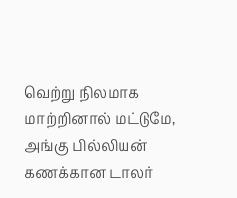வெற்று நிலமாக மாற்றினால் மட்டுமே, அங்கு பில்லியன் கணக்கான டாலர்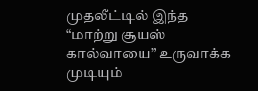முதலீட்டில் இந்த “மாற்று சூயஸ் கால்வாயை” உருவாக்க முடியும்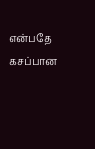என்பதே கசப்பான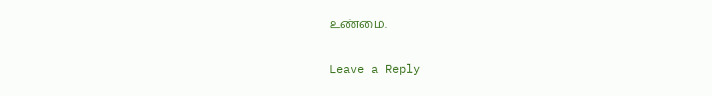உண்மை.

Leave a Reply